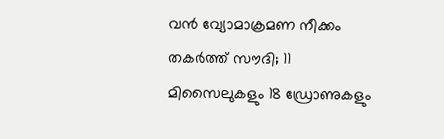വൻ വ്യോമാക്രമണ നീക്കം തകർത്ത് സൗദി; 11 മിസൈലുകളും 18 ഡ്രോണുകളും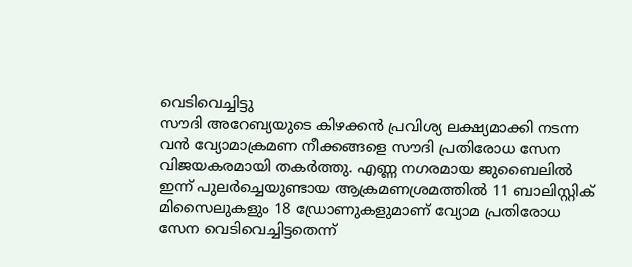വെടിവെച്ചിട്ടു
സൗദി അറേബ്യയുടെ കിഴക്കൻ പ്രവിശ്യ ലക്ഷ്യമാക്കി നടന്ന വൻ വ്യോമാക്രമണ നീക്കങ്ങളെ സൗദി പ്രതിരോധ സേന വിജയകരമായി തകർത്തു. എണ്ണ നഗരമായ ജുബൈലിൽ ഇന്ന് പുലർച്ചെയുണ്ടായ ആക്രമണശ്രമത്തിൽ 11 ബാലിസ്റ്റിക് മിസൈലുകളും 18 ഡ്രോണുകളുമാണ് വ്യോമ പ്രതിരോധ സേന വെടിവെച്ചിട്ടതെന്ന്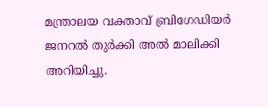മന്ത്രാലയ വക്താവ് ബ്രിഗേഡിയർ ജനറൽ തുർക്കി അൽ മാലിക്കി അറിയിച്ചു.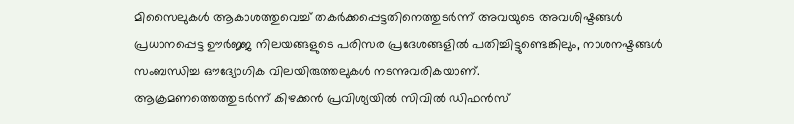മിസൈലുകൾ ആകാശത്തുവെച്ച് തകർക്കപ്പെട്ടതിനെത്തുടർന്ന് അവയുടെ അവശിഷ്ടങ്ങൾ പ്രധാനപ്പെട്ട ഊർജ്ജ നിലയങ്ങളുടെ പരിസര പ്രദേശങ്ങളിൽ പതിച്ചിട്ടുണ്ടെങ്കിലും, നാശനഷ്ടങ്ങൾ സംബന്ധിച്ച ഔദ്യോഗിക വിലയിരുത്തലുകൾ നടന്നുവരികയാണ്.
ആക്രമണത്തെത്തുടർന്ന് കിഴക്കൻ പ്രവിശ്യയിൽ സിവിൽ ഡിഫൻസ്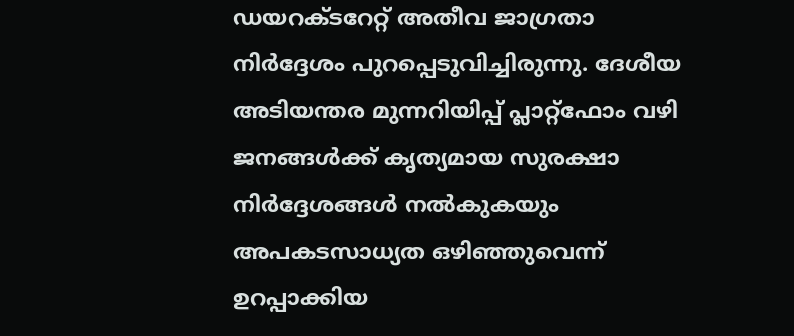ഡയറക്ടറേറ്റ് അതീവ ജാഗ്രതാ നിർദ്ദേശം പുറപ്പെടുവിച്ചിരുന്നു. ദേശീയ അടിയന്തര മുന്നറിയിപ്പ് പ്ലാറ്റ്ഫോം വഴി ജനങ്ങൾക്ക് കൃത്യമായ സുരക്ഷാ നിർദ്ദേശങ്ങൾ നൽകുകയും അപകടസാധ്യത ഒഴിഞ്ഞുവെന്ന് ഉറപ്പാക്കിയ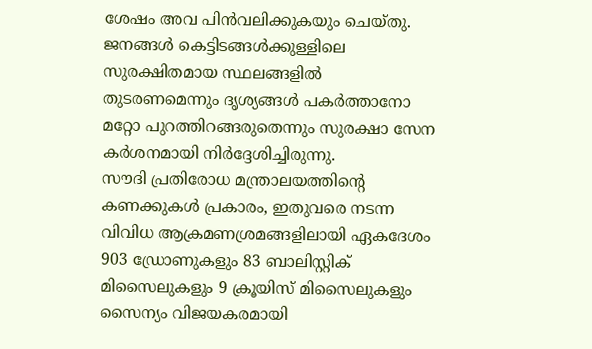ശേഷം അവ പിൻവലിക്കുകയും ചെയ്തു. ജനങ്ങൾ കെട്ടിടങ്ങൾക്കുള്ളിലെ സുരക്ഷിതമായ സ്ഥലങ്ങളിൽ തുടരണമെന്നും ദൃശ്യങ്ങൾ പകർത്താനോ മറ്റോ പുറത്തിറങ്ങരുതെന്നും സുരക്ഷാ സേന കർശനമായി നിർദ്ദേശിച്ചിരുന്നു.
സൗദി പ്രതിരോധ മന്ത്രാലയത്തിന്റെ കണക്കുകൾ പ്രകാരം, ഇതുവരെ നടന്ന വിവിധ ആക്രമണശ്രമങ്ങളിലായി ഏകദേശം 903 ഡ്രോണുകളും 83 ബാലിസ്റ്റിക് മിസൈലുകളും 9 ക്രൂയിസ് മിസൈലുകളും സൈന്യം വിജയകരമായി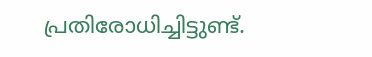പ്രതിരോധിച്ചിട്ടുണ്ട്.